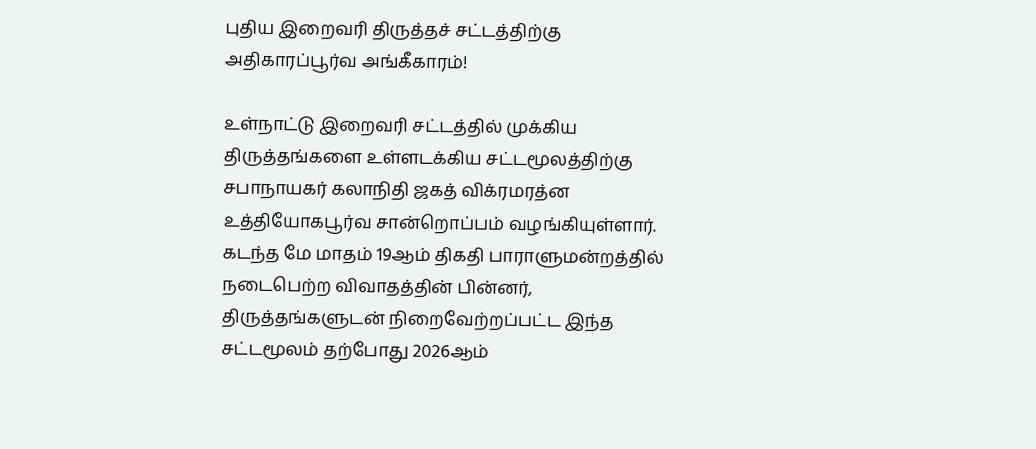புதிய இறைவரி திருத்தச் சட்டத்திற்கு அதிகாரப்பூர்வ அங்கீகாரம்!

உள்நாட்டு இறைவரி சட்டத்தில் முக்கிய திருத்தங்களை உள்ளடக்கிய சட்டமூலத்திற்கு சபாநாயகர் கலாநிதி ஜகத் விக்ரமரத்ன உத்தியோகபூர்வ சான்றொப்பம் வழங்கியுள்ளார்.
கடந்த மே மாதம் 19ஆம் திகதி பாராளுமன்றத்தில் நடைபெற்ற விவாதத்தின் பின்னர், திருத்தங்களுடன் நிறைவேற்றப்பட்ட இந்த சட்டமூலம் தற்போது 2026ஆம்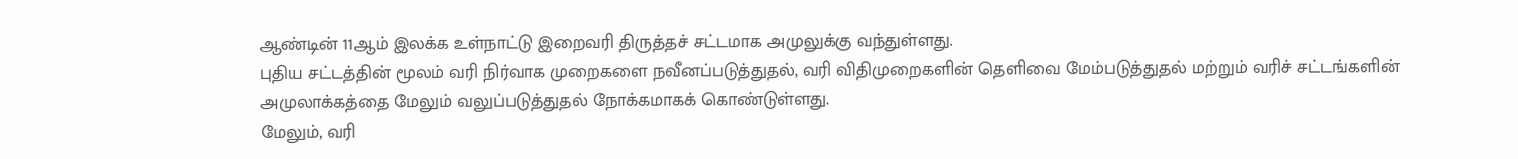ஆண்டின் 11ஆம் இலக்க உள்நாட்டு இறைவரி திருத்தச் சட்டமாக அமுலுக்கு வந்துள்ளது.
புதிய சட்டத்தின் மூலம் வரி நிர்வாக முறைகளை நவீனப்படுத்துதல், வரி விதிமுறைகளின் தெளிவை மேம்படுத்துதல் மற்றும் வரிச் சட்டங்களின் அமுலாக்கத்தை மேலும் வலுப்படுத்துதல் நோக்கமாகக் கொண்டுள்ளது.
மேலும், வரி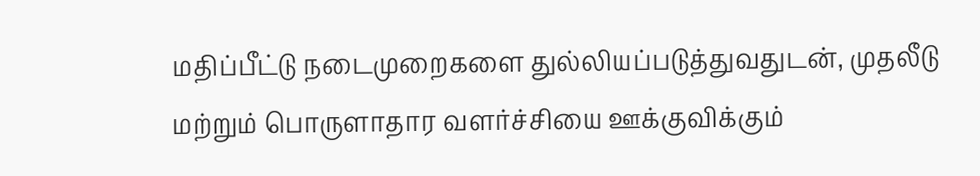மதிப்பீட்டு நடைமுறைகளை துல்லியப்படுத்துவதுடன், முதலீடு மற்றும் பொருளாதார வளர்ச்சியை ஊக்குவிக்கும்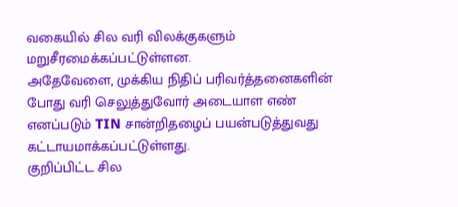வகையில் சில வரி விலக்குகளும் மறுசீரமைக்கப்பட்டுள்ளன.
அதேவேளை, முக்கிய நிதிப் பரிவர்த்தனைகளின் போது வரி செலுத்துவோர் அடையாள எண் எனப்படும் TIN சான்றிதழைப் பயன்படுத்துவது கட்டாயமாக்கப்பட்டுள்ளது.
குறிப்பிட்ட சில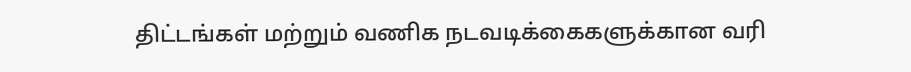திட்டங்கள் மற்றும் வணிக நடவடிக்கைகளுக்கான வரி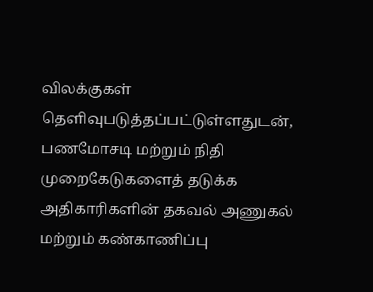விலக்குகள் தெளிவுபடுத்தப்பட்டுள்ளதுடன், பணமோசடி மற்றும் நிதி முறைகேடுகளைத் தடுக்க அதிகாரிகளின் தகவல் அணுகல் மற்றும் கண்காணிப்பு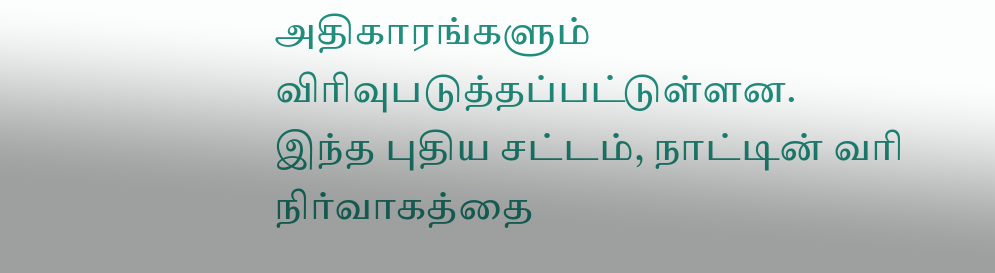அதிகாரங்களும் விரிவுபடுத்தப்பட்டுள்ளன.
இந்த புதிய சட்டம், நாட்டின் வரி நிர்வாகத்தை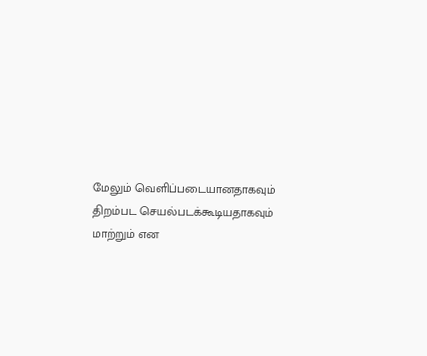மேலும் வெளிப்படையானதாகவும் திறம்பட செயல்படக்கூடியதாகவும் மாற்றும் என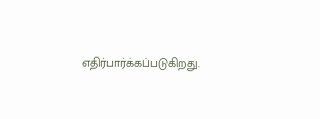எதிர்பார்க்கப்படுகிறது.